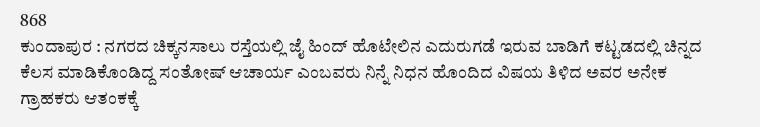868
ಕುಂದಾಪುರ : ನಗರದ ಚಿಕ್ಕನಸಾಲು ರಸ್ತೆಯಲ್ಲಿ ಜೈ ಹಿಂದ್ ಹೊಟೇಲಿನ ಎದುರುಗಡೆ ಇರುವ ಬಾಡಿಗೆ ಕಟ್ಟಡದಲ್ಲಿ ಚಿನ್ನದ ಕೆಲಸ ಮಾಡಿಕೊಂಡಿದ್ದ ಸಂತೋಷ್ ಆಚಾರ್ಯ ಎಂಬವರು ನಿನ್ನೆ ನಿಧನ ಹೊಂದಿದ ವಿಷಯ ತಿಳಿದ ಅವರ ಅನೇಕ ಗ್ರಾಹಕರು ಆತಂಕಕ್ಕೆ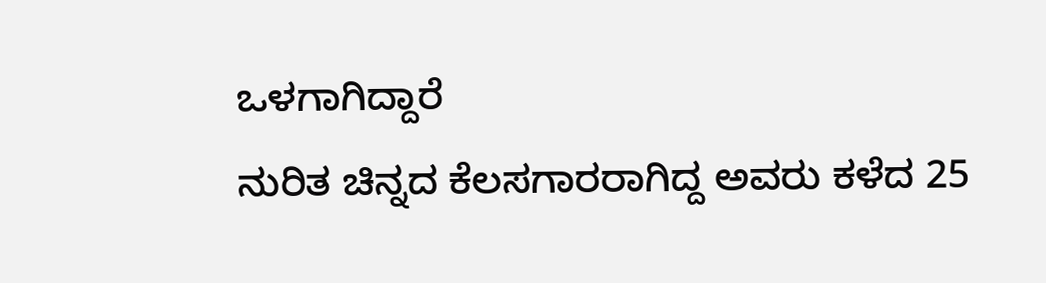ಒಳಗಾಗಿದ್ದಾರೆ
ನುರಿತ ಚಿನ್ನದ ಕೆಲಸಗಾರರಾಗಿದ್ದ ಅವರು ಕಳೆದ 25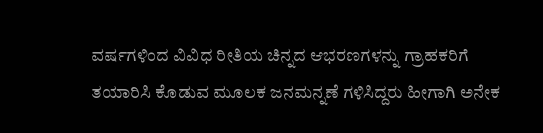ವರ್ಷಗಳಿಂದ ವಿವಿಧ ರೀತಿಯ ಚಿನ್ನದ ಆಭರಣಗಳನ್ನು ಗ್ರಾಹಕರಿಗೆ ತಯಾರಿಸಿ ಕೊಡುವ ಮೂಲಕ ಜನಮನ್ನಣೆ ಗಳಿಸಿದ್ದರು ಹೀಗಾಗಿ ಅನೇಕ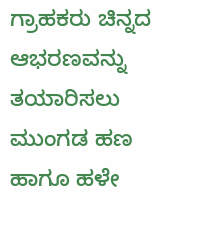ಗ್ರಾಹಕರು ಚಿನ್ನದ ಆಭರಣವನ್ನು ತಯಾರಿಸಲು ಮುಂಗಡ ಹಣ ಹಾಗೂ ಹಳೇ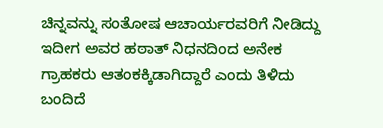ಚಿನ್ನವನ್ನು ಸಂತೋಷ ಆಚಾರ್ಯರವರಿಗೆ ನೀಡಿದ್ದು ಇದೀಗ ಅವರ ಹಠಾತ್ ನಿಧನದಿಂದ ಅನೇಕ ಗ್ರಾಹಕರು ಆತಂಕಕ್ಕಿಡಾಗಿದ್ದಾರೆ ಎಂದು ತಿಳಿದು ಬಂದಿದೆ